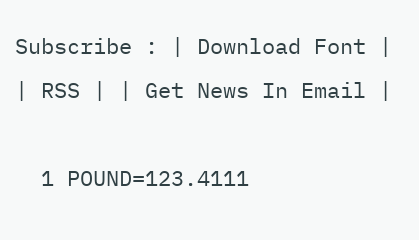Subscribe : | Download Font | | RSS | | Get News In Email |

  1 POUND=123.4111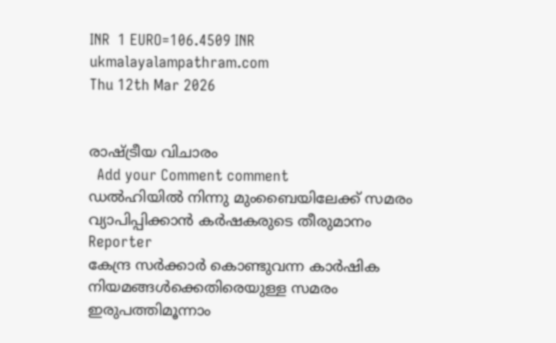INR  1 EURO=106.4509 INR
ukmalayalampathram.com
Thu 12th Mar 2026


രാഷ്ട്രീയ വിചാരം
  Add your Comment comment
ഡല്‍ഹിയില്‍ നിന്നു മുംബൈയിലേക്ക് സമരം വ്യാപിപ്പിക്കാന്‍ കര്‍ഷകരുടെ തീരുമാനം
Reporter
കേന്ദ്ര സര്‍ക്കാര്‍ കൊണ്ടുവന്ന കാര്‍ഷിക നിയമങ്ങള്‍ക്കെതിരെയുള്ള സമരം ഇരുപത്തിമൂന്നാം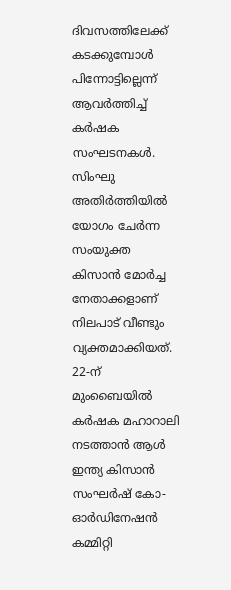ദിവസത്തിലേക്ക് കടക്കുമ്പോള്‍ പിന്നോട്ടില്ലെന്ന് ആവര്‍ത്തിച്ച് കര്‍ഷക സംഘടനകള്‍. സിംഘു അതിര്‍ത്തിയില്‍ യോഗം ചേര്‍ന്ന സംയുക്ത കിസാന്‍ മോര്‍ച്ച നേതാക്കളാണ് നിലപാട് വീണ്ടും വ്യക്തമാക്കിയത്. 22-ന് മുംബൈയില്‍ കര്‍ഷക മഹാറാലി നടത്താന്‍ ആള്‍ ഇന്ത്യ കിസാന്‍ സംഘര്‍ഷ് കോ-ഓര്‍ഡിനേഷന്‍ കമ്മിറ്റി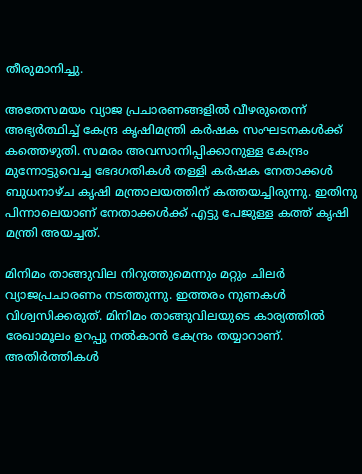തീരുമാനിച്ചു.

അതേസമയം വ്യാജ പ്രചാരണങ്ങളില്‍ വീഴരുതെന്ന് അഭ്യര്‍ത്ഥിച്ച് കേന്ദ്ര കൃഷിമന്ത്രി കര്‍ഷക സംഘടനകള്‍ക്ക് കത്തെഴുതി. സമരം അവസാനിപ്പിക്കാനുള്ള കേന്ദ്രം മുന്നോട്ടുവെച്ച ഭേദഗതികള്‍ തള്ളി കര്‍ഷക നേതാക്കള്‍ ബുധനാഴ്ച കൃഷി മന്ത്രാലയത്തിന് കത്തയച്ചിരുന്നു. ഇതിനു പിന്നാലെയാണ് നേതാക്കള്‍ക്ക് എട്ടു പേജുള്ള കത്ത് കൃഷി മന്ത്രി അയച്ചത്.

മിനിമം താങ്ങുവില നിറുത്തുമെന്നും മറ്റും ചിലര്‍ വ്യാജപ്രചാരണം നടത്തുന്നു. ഇത്തരം നുണകള്‍ വിശ്വസിക്കരുത്. മിനിമം താങ്ങുവിലയുടെ കാര്യത്തില്‍ രേഖാമൂലം ഉറപ്പു നല്‍കാന്‍ കേന്ദ്രം തയ്യാറാണ്. അതിര്‍ത്തികള്‍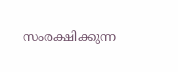സംരക്ഷിക്കുന്ന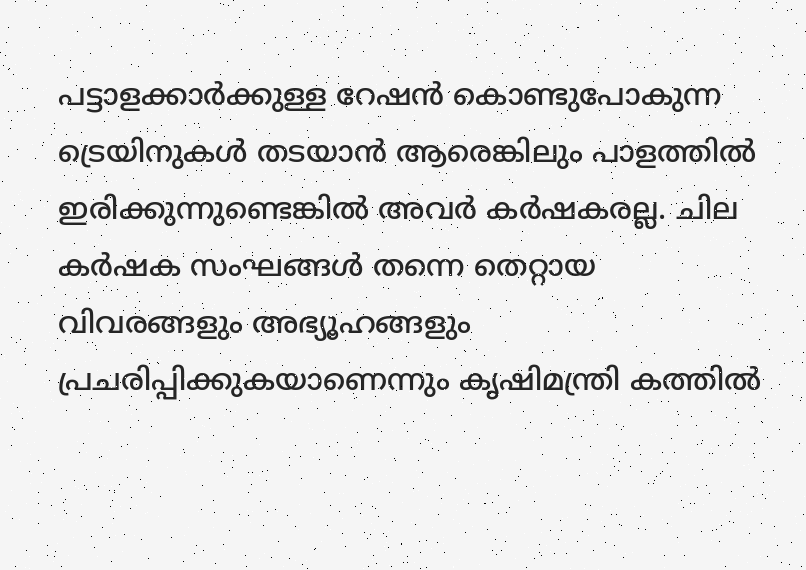പട്ടാളക്കാര്‍ക്കുള്ള റേഷന്‍ കൊണ്ടുപോകുന്ന ട്രെയിനുകള്‍ തടയാന്‍ ആരെങ്കിലും പാളത്തില്‍ ഇരിക്കുന്നുണ്ടെങ്കില്‍ അവര്‍ കര്‍ഷകരല്ല. ചില കര്‍ഷക സംഘങ്ങള്‍ തന്നെ തെറ്റായ വിവരങ്ങളും അഭ്യൂഹങ്ങളും പ്രചരിപ്പിക്കുകയാണെന്നും കൃഷിമന്ത്രി കത്തില്‍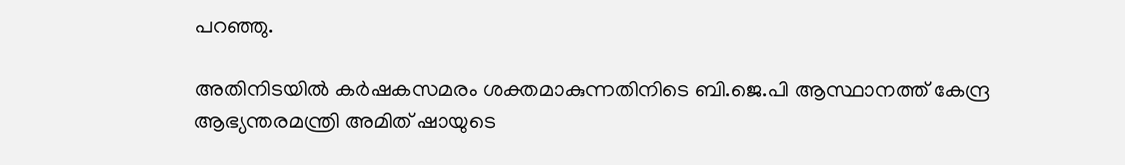പറഞ്ഞു.

അതിനിടയില്‍ കര്‍ഷകസമരം ശക്തമാകുന്നതിനിടെ ബി.ജെ.പി ആസ്ഥാനത്ത് കേന്ദ്ര ആഭ്യന്തരമന്ത്രി അമിത് ഷായുടെ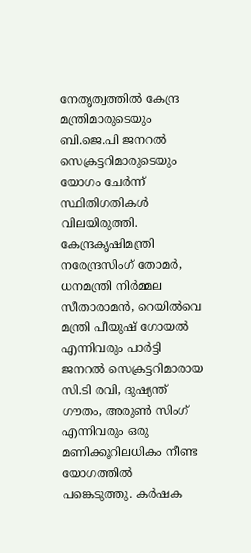നേതൃത്വത്തില്‍ കേന്ദ്ര മന്ത്രിമാരുടെയും ബി.ജെ.പി ജനറല്‍ സെക്രട്ടറിമാരുടെയും യോഗം ചേര്‍ന്ന് സ്ഥിതിഗതികള്‍ വിലയിരുത്തി. കേന്ദ്രകൃഷിമന്ത്രി നരേന്ദ്രസിംഗ് തോമര്‍, ധനമന്ത്രി നിര്‍മ്മല സീതാരാമന്‍, റെയില്‍വെ മന്ത്രി പീയുഷ് ഗോയല്‍ എന്നിവരും പാര്‍ട്ടി ജനറല്‍ സെക്രട്ടറിമാരായ സി.ടി രവി, ദുഷ്യന്ത് ഗൗതം, അരുണ്‍ സിംഗ് എന്നിവരും ഒരു മണിക്കൂറിലധികം നീണ്ട യോഗത്തില്‍ പങ്കെടുത്തു. കര്‍ഷക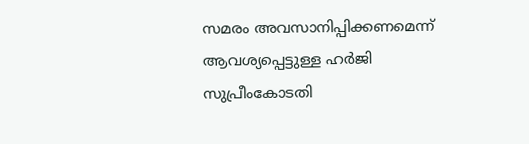സമരം അവസാനിപ്പിക്കണമെന്ന് ആവശ്യപ്പെട്ടുള്ള ഹര്‍ജി സുപ്രീംകോടതി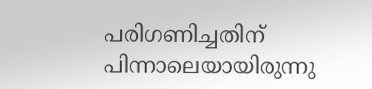പരിഗണിച്ചതിന് പിന്നാലെയായിരുന്നു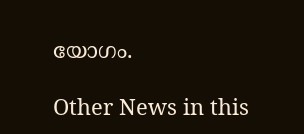യോഗം.

Other News in this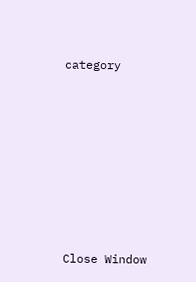category








Close Window